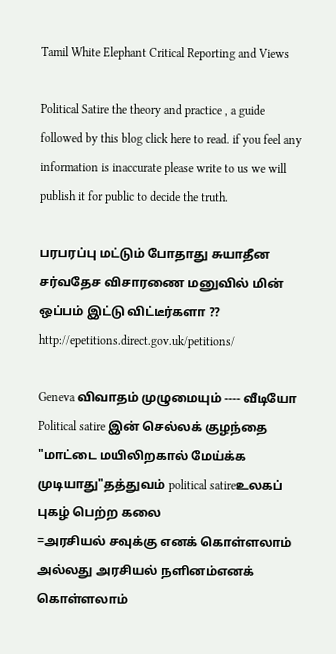Tamil White Elephant Critical Reporting and Views

Political Satire the theory and practice , a guide followed by this blog click here to read. if you feel any information is inaccurate please write to us we will publish it for public to decide the truth.

பரபரப்பு மட்டும் போதாது சுயாதீன சர்வதேச விசாரணை மனுவில் மின் ஒப்பம் இட்டு விட்டீர்களா ?? http://epetitions.direct.gov.uk/petitions/

Geneva விவாதம் முழுமையும் ---- வீடியோ
Political satire இன் செல்லக் குழந்தை "மாட்டை மயிலிறகால் மேய்க்க முடியாது"தத்துவம் political satireஉலகப் புகழ் பெற்ற கலை
=அரசியல் சவுக்கு எனக் கொள்ளலாம்
அல்லது அரசியல் நளினம்எனக் கொள்ளலாம்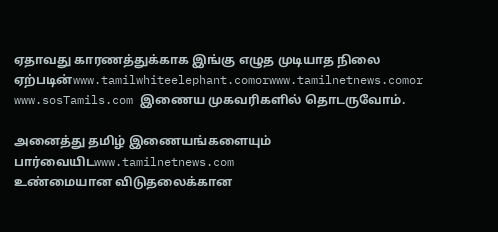ஏதாவது காரணத்துக்காக இங்கு எழுத முடியாத நிலை ஏற்படின்www.tamilwhiteelephant.comorwww.tamilnetnews.comor www.sosTamils.com இணைய முகவரிகளில் தொடருவோம்.

அனைத்து தமிழ் இணையங்களையும் பார்வையிடwww.tamilnetnews.com
உண்மையான விடுதலைக்கான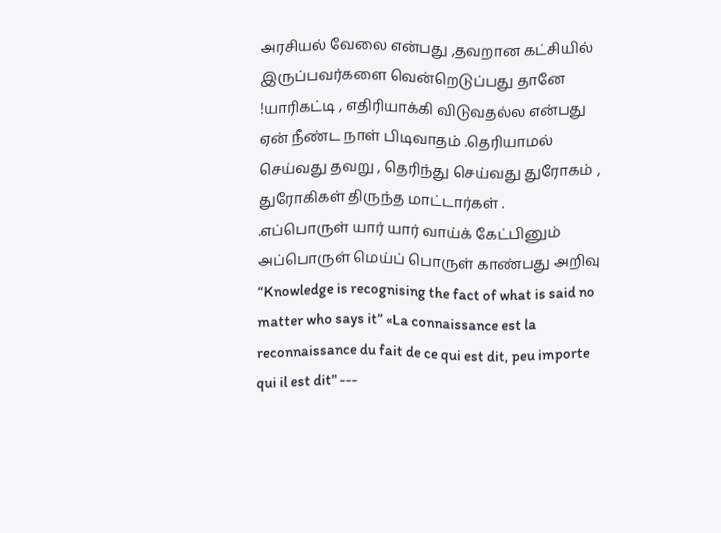அரசியல் வேலை என்பது ,தவறான கட்சியில் இருப்பவர்களை வென்றெடுப்பது தானே !யாரிகட்டி , எதிரியாக்கி விடுவதல்ல என்பது ஏன் நீண்ட நாள் பிடிவாதம் .தெரியாமல் செய்வது தவறு , தெரிந்து செய்வது துரோகம் , துரோகிகள் திருந்த மாட்டார்கள் .
.எப்பொருள் யார் யார் வாய்க் கேட்பினும் அப்பொருள் மெய்ப் பொருள் காண்பது அறிவு “Knowledge is recognising the fact of what is said no matter who says it” «La connaissance est la reconnaissance du fait de ce qui est dit, peu importe qui il est dit" ---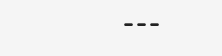---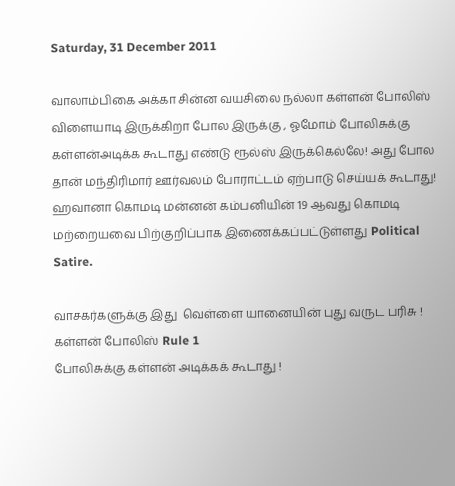Saturday, 31 December 2011

வாலாம்பிகை அக்கா சின்ன வயசிலை நல்லா கள்ளன் போலிஸ் விளையாடி இருக்கிறா போல இருக்கு , ஓமோம் போலிசுக்கு கள்ளன்அடிக்க கூடாது எண்டு ரூல்ஸ் இருக்கெல்லே! அது போல தான் மந்திரிமார் ஊர்வலம் போராட்டம் ஏற்பாடு செய்யக் கூடாது! ஹவானா கொமடி மன்னன் கம்பனியின் 19 ஆவது கொமடி மற்றையவை பிற்குறிப்பாக இணைக்கப்பட்டுள்ளது Political Satire.

வாசகர்களுக்கு இது  வெள்ளை யானையின் புது வருட பரிசு !
கள்ளன் போலிஸ் Rule 1
போலிசுக்கு கள்ளன் அடிக்கக் கூடாது !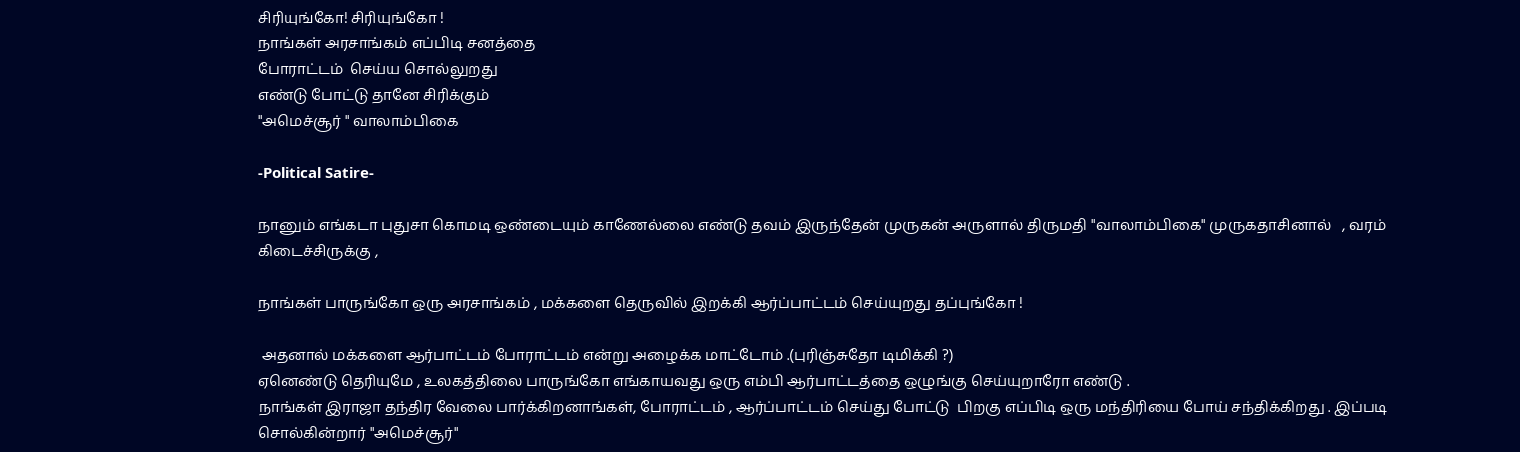சிரியுங்கோ! சிரியுங்கோ !
நாங்கள் அரசாங்கம் எப்பிடி சனத்தை
போராட்டம்  செய்ய சொல்லுறது
எண்டு போட்டு தானே சிரிக்கும்
"அமெச்சூர் " வாலாம்பிகை

-Political Satire-

நானும் எங்கடா புதுசா கொமடி ஒண்டையும் காணேல்லை எண்டு தவம் இருந்தேன் முருகன் அருளால் திருமதி "வாலாம்பிகை" முருகதாசினால்   , வரம் கிடைச்சிருக்கு ,

நாங்கள் பாருங்கோ ஒரு அரசாங்கம் , மக்களை தெருவில் இறக்கி ஆர்ப்பாட்டம் செய்யுறது தப்புங்கோ !

 அதனால் மக்களை ஆர்பாட்டம் போராட்டம் என்று அழைக்க மாட்டோம் .(புரிஞ்சுதோ டிமிக்கி ?)
ஏனெண்டு தெரியுமே , உலகத்திலை பாருங்கோ எங்காயவது ஒரு எம்பி ஆர்பாட்டத்தை ஒழுங்கு செய்யுறாரோ எண்டு .
நாங்கள் இராஜா தந்திர வேலை பார்க்கிறனாங்கள், போராட்டம் , ஆர்ப்பாட்டம் செய்து போட்டு  பிறகு எப்பிடி ஒரு மந்திரியை போய் சந்திக்கிறது . இப்படி சொல்கின்றார் "அமெச்சூர்"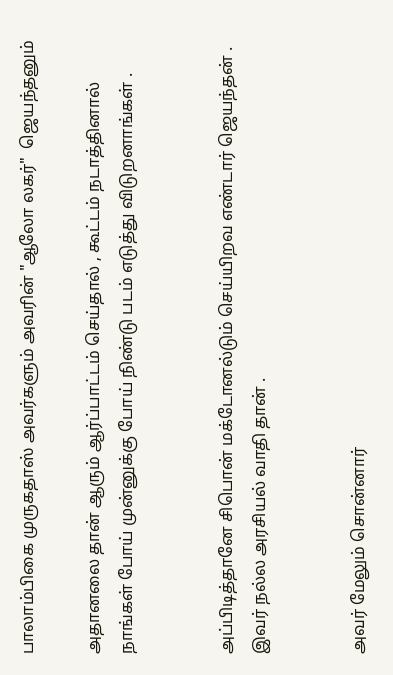பாலாம்பிகை முருகதாஸ் அவர்களும் அவரின் "ஆலோ லகர்"  ஜெயந்தனும்

அதானலை தான் ஆரும் ஆர்ப்பாட்டம் செய்தால் , கூட்டம் நடாத்தினால் நாங்கள் போய் முன்னுக்கு போய் நிண்டு படம் எடுத்து விடுறனாங்கள் .


அப்பிடித்தானே சிபொன் மக்டோனல்டும் செய்யிறவ எண்டார் ஜெயந்தன் . இவர் நல்ல அரசியல் வாதி தான் .


அவர் மேலும் சொன்னார்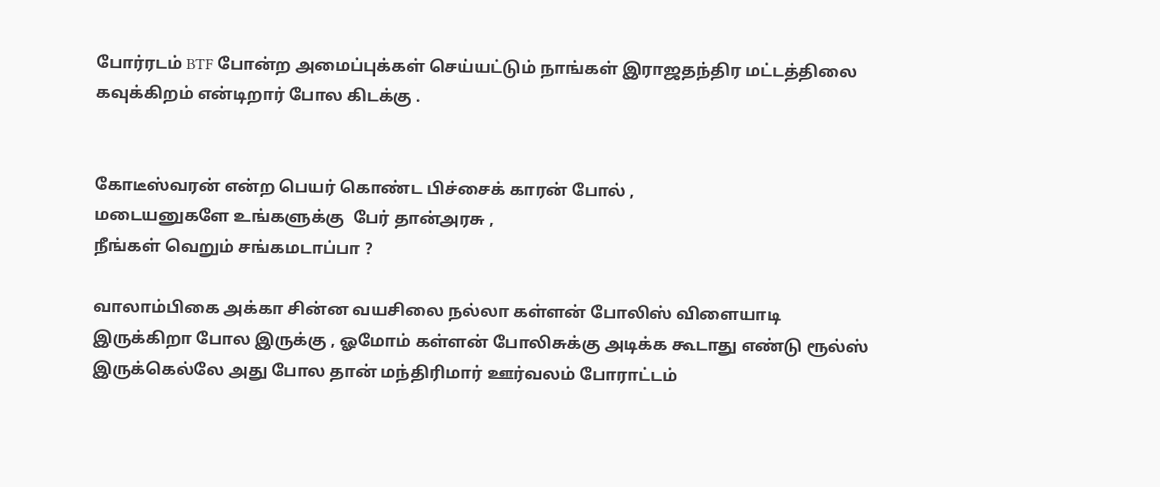போர்ரடம் BTF போன்ற அமைப்புக்கள் செய்யட்டும் நாங்கள் இராஜதந்திர மட்டத்திலை கவுக்கிறம் என்டிறார் போல கிடக்கு .


கோடீஸ்வரன் என்ற பெயர் கொண்ட பிச்சைக் காரன் போல் ,
மடையனுகளே உங்களுக்கு  பேர் தான்அரசு ,
நீங்கள் வெறும் சங்கமடாப்பா ?

வாலாம்பிகை அக்கா சின்ன வயசிலை நல்லா கள்ளன் போலிஸ் விளையாடி இருக்கிறா போல இருக்கு , ஓமோம் கள்ளன் போலிசுக்கு அடிக்க கூடாது எண்டு ரூல்ஸ் இருக்கெல்லே அது போல தான் மந்திரிமார் ஊர்வலம் போராட்டம்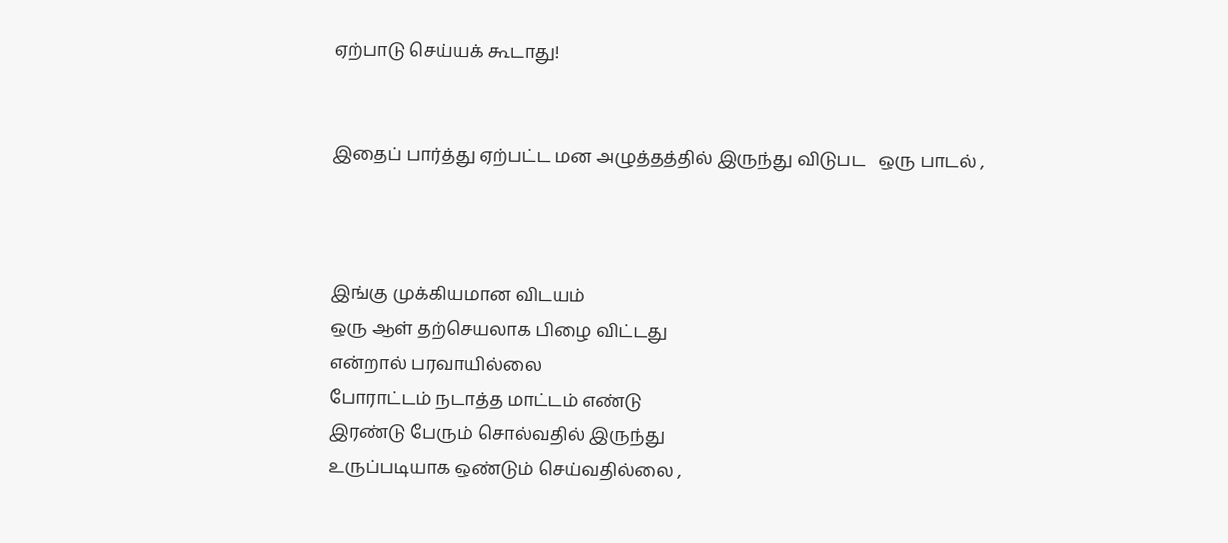ஏற்பாடு செய்யக் கூடாது!


இதைப் பார்த்து ஏற்பட்ட மன அழுத்தத்தில் இருந்து விடுபட   ஒரு பாடல் ,



இங்கு முக்கியமான விடயம்
ஒரு ஆள் தற்செயலாக பிழை விட்டது
என்றால் பரவாயில்லை
போராட்டம் நடாத்த மாட்டம் எண்டு
இரண்டு பேரும் சொல்வதில் இருந்து
உருப்படியாக ஒண்டும் செய்வதில்லை ,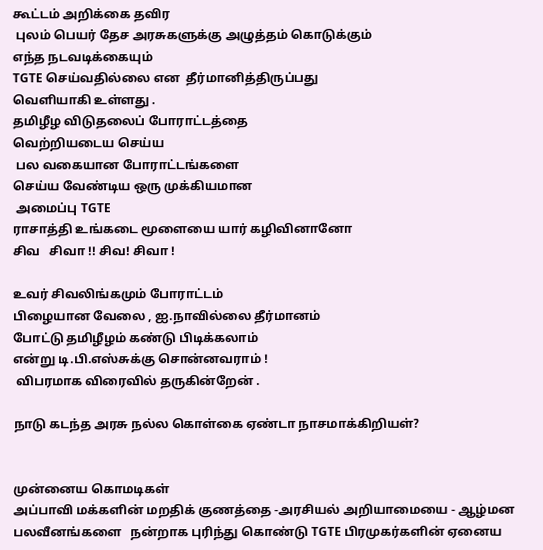கூட்டம் அறிக்கை தவிர
 புலம் பெயர் தேச அரசுகளுக்கு அழுத்தம் கொடுக்கும்
எந்த நடவடிக்கையும்
TGTE செய்வதில்லை என  தீர்மானித்திருப்பது
வெளியாகி உள்ளது .
தமிழீழ விடுதலைப் போராட்டத்தை
வெற்றியடைய செய்ய
 பல வகையான போராட்டங்களை
செய்ய வேண்டிய ஒரு முக்கியமான
 அமைப்பு TGTE
ராசாத்தி உங்கடை மூளையை யார் கழிவினானோ
சிவ   சிவா !! சிவ! சிவா !

உவர் சிவலிங்கமும் போராட்டம்
பிழையான வேலை , ஐ.நாவில்லை தீர்மானம்
போட்டு தமிழீழம் கண்டு பிடிக்கலாம்
என்று டி.பி.எஸ்சுக்கு சொன்னவராம் !
 விபரமாக விரைவில் தருகின்றேன் .

நாடு கடந்த அரசு நல்ல கொள்கை ஏண்டா நாசமாக்கிறியள்?


முன்னைய கொமடிகள்
அப்பாவி மக்களின் மறதிக் குணத்தை -அரசியல் அறியாமையை - ஆழ்மன பலவீனங்களை   நன்றாக புரிந்து கொண்டு TGTE பிரமுகர்களின் ஏனைய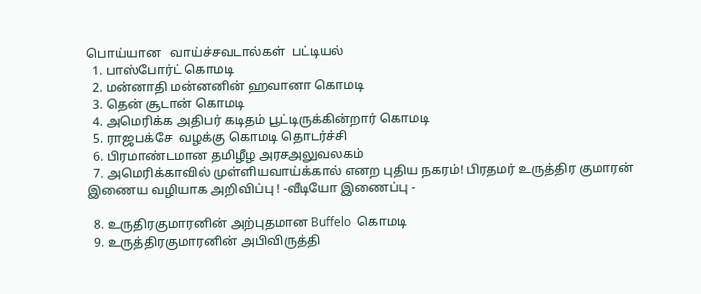பொய்யான   வாய்ச்சவடால்கள்  பட்டியல்
  1. பாஸ்போர்ட் கொமடி
  2. மன்னாதி மன்னனின் ஹவானா கொமடி
  3. தென் சூடான் கொமடி
  4. அமெரிக்க அதிபர் கடிதம் பூட்டிருக்கின்றார் கொமடி
  5. ராஜபக்சே  வழக்கு கொமடி தொடர்ச்சி
  6. பிரமாண்டமான தமிழீழ அரசஅலுவலகம்
  7. அமெரிக்காவில் முள்ளியவாய்க்கால் எனற புதிய நகரம்! பிரதமர் உருத்திர குமாரன் இணைய வழியாக அறிவிப்பு ! -வீடியோ இணைப்பு -

  8. உருதிரகுமாரனின் அற்புதமான Buffelo  கொமடி
  9. உருத்திரகுமாரனின் அபிவிருத்தி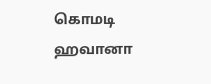கொமடி ஹவானா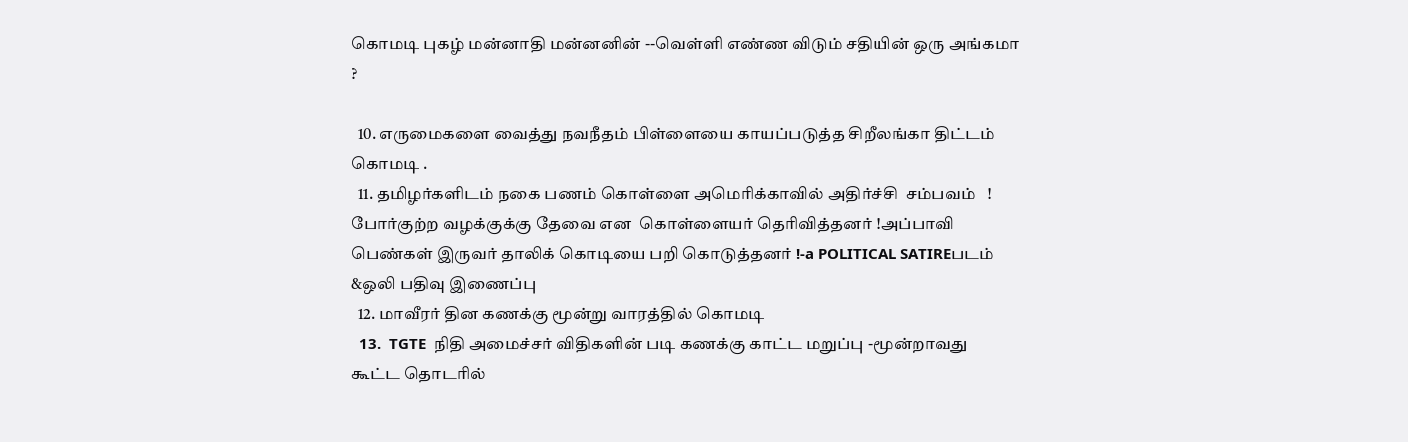கொமடி புகழ் மன்னாதி மன்னனின் --வெள்ளி எண்ண விடும் சதியின் ஒரு அங்கமா ?

  10. எருமைகளை வைத்து நவநீதம் பிள்ளையை காயப்படுத்த சிறீலங்கா திட்டம் கொமடி .
  11. தமிழர்களிடம் நகை பணம் கொள்ளை அமெரிக்காவில் அதிர்ச்சி  சம்பவம்   ! போர்குற்ற வழக்குக்கு தேவை என  கொள்ளையர் தெரிவித்தனர் !அப்பாவி பெண்கள் இருவர் தாலிக் கொடியை பறி கொடுத்தனர் !-a POLITICAL SATIREபடம் &ஒலி பதிவு இணைப்பு
  12. மாவீரர் தின கணக்கு மூன்று வாரத்தில் கொமடி
  13.  TGTE  நிதி அமைச்சர் விதிகளின் படி கணக்கு காட்ட மறுப்பு -மூன்றாவது   கூட்ட தொடரில்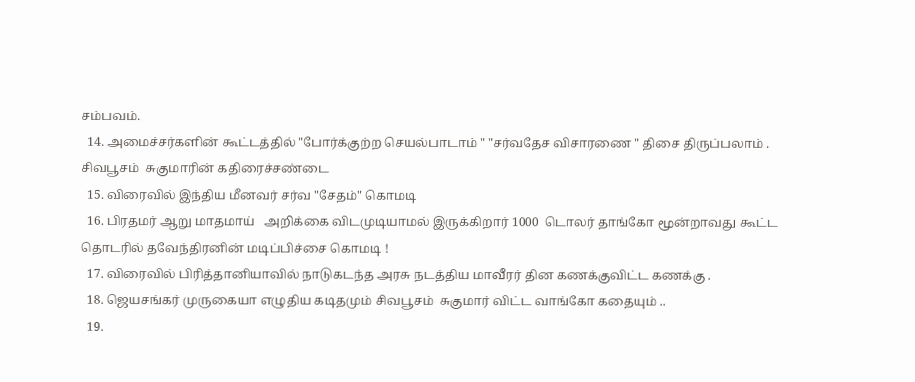சம்பவம்.
  14. அமைச்சர்களின் கூட்டத்தில் "போர்க்குற்ற செயல்பாடாம் " "சர்வதேச விசாரணை " திசை திருப்பலாம் . சிவபூசம்  சுகுமாரின் கதிரைச்சண்டை
  15. விரைவில் இந்திய மீனவர் சர்வ "சேதம்" கொமடி
  16. பிரதமர் ஆறு மாதமாய்   அறிக்கை விடமுடியாமல் இருக்கிறார் 1000  டொலர் தாங்கோ மூன்றாவது கூட்ட தொடரில் தவேந்திரனின் மடிப்பிச்சை கொமடி !
  17. விரைவில் பிரித்தானியாவில் நாடுகடந்த அரசு நடத்திய மாவீரர் தின கணக்குவிட்ட கணக்கு .
  18. ஜெயசங்கர் முருகையா எழுதிய கடிதமும் சிவபூசம்  சுகுமார் விட்ட வாங்கோ கதையும் ..
  19.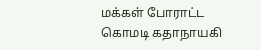மக்கள் போராட்ட கொமடி கதாநாயகி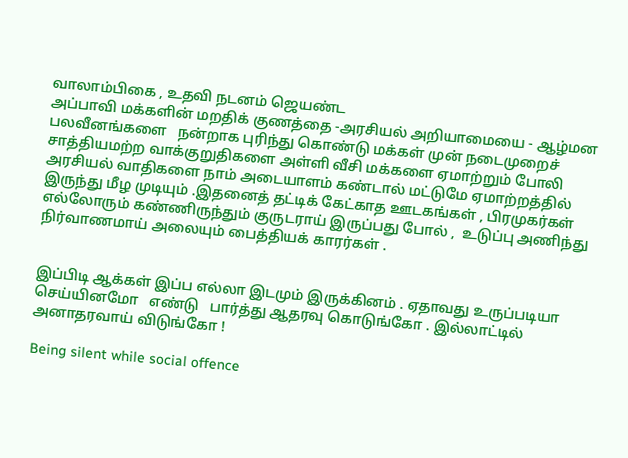வாலாம்பிகை , உதவி நடனம் ஜெயண்ட
அப்பாவி மக்களின் மறதிக் குணத்தை -அரசியல் அறியாமையை - ஆழ்மன பலவீனங்களை   நன்றாக புரிந்து கொண்டு மக்கள் முன் நடைமுறைச் சாத்தியமற்ற வாக்குறுதிகளை அள்ளி வீசி மக்களை ஏமாற்றும் போலி அரசியல் வாதிகளை நாம் அடையாளம் கண்டால் மட்டுமே ஏமாற்றத்தில் இருந்து மீழ முடியும் .இதனைத் தட்டிக் கேட்காத ஊடகங்கள் , பிரமுகர்கள் எல்லோரும் கண்ணிருந்தும் குருடராய் இருப்பது போல் ,  உடுப்பு அணிந்து நிர்வாணமாய் அலையும் பைத்தியக் காரர்கள் .


இப்பிடி ஆக்கள் இப்ப எல்லா இடமும் இருக்கினம் . ஏதாவது உருப்படியா செய்யினமோ   எண்டு   பார்த்து ஆதரவு கொடுங்கோ . இல்லாட்டில் அனாதரவாய் விடுங்கோ !

Being silent while social offence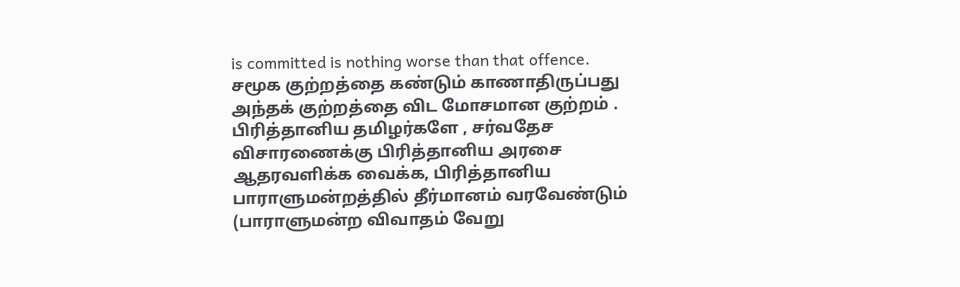is committed is nothing worse than that offence. சமூக குற்றத்தை கண்டும் காணாதிருப்பது அந்தக் குற்றத்தை விட மோசமான குற்றம் . பிரித்தானிய தமிழர்களே , சர்வதேச விசாரணைக்கு பிரித்தானிய அரசை ஆதரவளிக்க வைக்க, பிரித்தானிய பாராளுமன்றத்தில் தீர்மானம் வரவேண்டும் (பாராளுமன்ற விவாதம் வேறு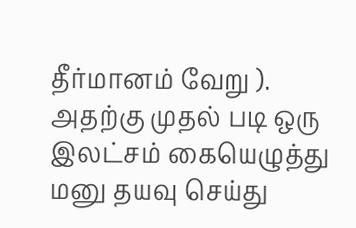தீர்மானம் வேறு ). அதற்கு முதல் படி ஒரு இலட்சம் கையெழுத்து மனு தயவு செய்து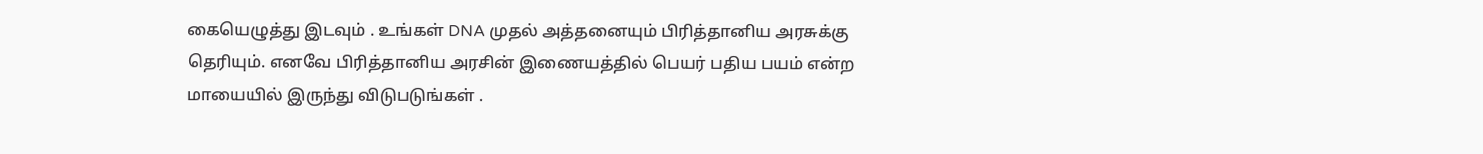கையெழுத்து இடவும் . உங்கள் DNA முதல் அத்தனையும் பிரித்தானிய அரசுக்கு தெரியும். எனவே பிரித்தானிய அரசின் இணையத்தில் பெயர் பதிய பயம் என்ற மாயையில் இருந்து விடுபடுங்கள் .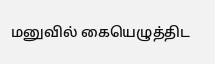மனுவில் கையெழுத்திட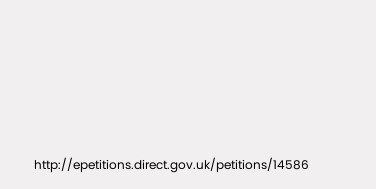http://epetitions.direct.gov.uk/petitions/14586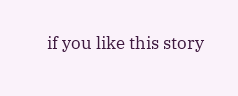if you like this story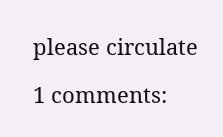please circulate

1 comments: